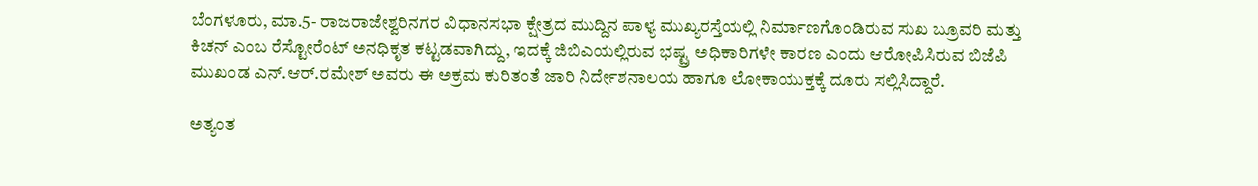ಬೆಂಗಳೂರು, ಮಾ.5- ರಾಜರಾಜೇಶ್ವರಿನಗರ ವಿಧಾನಸಭಾ ಕ್ಷೇತ್ರದ ಮುದ್ದಿನ ಪಾಳ್ಯ ಮುಖ್ಯರಸ್ತೆಯಲ್ಲಿ ನಿರ್ಮಾಣಗೊಂಡಿರುವ ಸುಖ ಬ್ರೂವರಿ ಮತ್ತು ಕಿಚನ್ ಎಂಬ ರೆಸ್ಟೋರೆಂಟ್ ಅನಧಿಕೃತ ಕಟ್ಟಡವಾಗಿದ್ದು, ಇದಕ್ಕೆ ಜಿಬಿಎಯಲ್ಲಿರುವ ಭಷ್ಟ್ರ ಅಧಿಕಾರಿಗಳೇ ಕಾರಣ ಎಂದು ಆರೋಪಿಸಿರುವ ಬಿಜೆಪಿ ಮುಖಂಡ ಎನ್.ಆರ್.ರಮೇಶ್ ಅವರು ಈ ಅಕ್ರಮ ಕುರಿತಂತೆ ಜಾರಿ ನಿರ್ದೇಶನಾಲಯ ಹಾಗೂ ಲೋಕಾಯುಕ್ತಕ್ಕೆ ದೂರು ಸಲ್ಲಿಸಿದ್ದಾರೆ.

ಅತ್ಯಂತ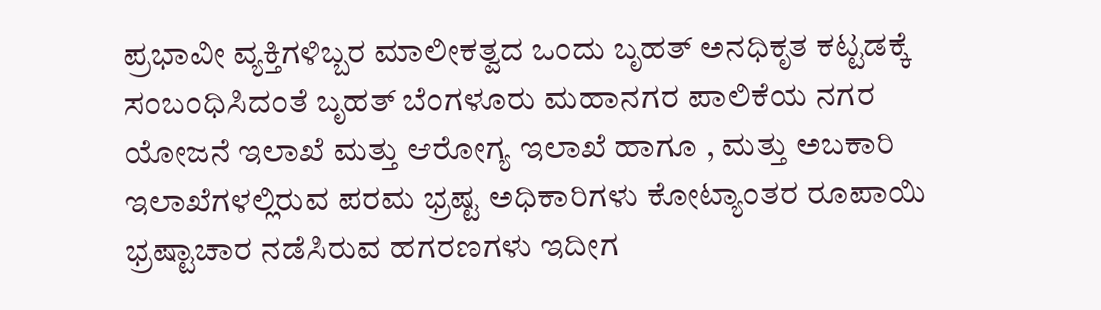ಪ್ರಭಾವೀ ವ್ಯಕ್ತಿಗಳಿಬ್ಬರ ಮಾಲೀಕತ್ವದ ಒಂದು ಬೃಹತ್ ಅನಧಿಕೃತ ಕಟ್ಟಡಕ್ಕೆ ಸಂಬಂಧಿಸಿದಂತೆ ಬೃಹತ್ ಬೆಂಗಳೂರು ಮಹಾನಗರ ಪಾಲಿಕೆಯ ನಗರ ಯೋಜನೆ ಇಲಾಖೆ ಮತ್ತು ಆರೋಗ್ಯ ಇಲಾಖೆ ಹಾಗೂ , ಮತ್ತು ಅಬಕಾರಿ ಇಲಾಖೆಗಳಲ್ಲಿರುವ ಪರಮ ಭ್ರಷ್ಟ ಅಧಿಕಾರಿಗಳು ಕೋಟ್ಯಾಂತರ ರೂಪಾಯಿ ಭ್ರಷ್ಟಾಚಾರ ನಡೆಸಿರುವ ಹಗರಣಗಳು ಇದೀಗ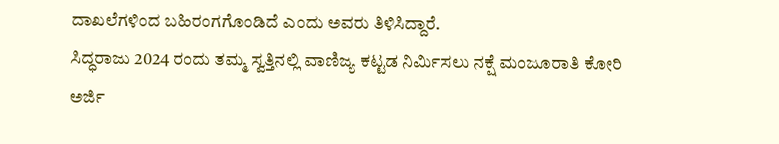ದಾಖಲೆಗಳಿಂದ ಬಹಿರಂಗಗೊಂಡಿದೆ ಎಂದು ಅವರು ತಿಳಿಸಿದ್ದಾರೆ.
ಸಿದ್ಧರಾಜು 2024 ರಂದು ತಮ್ಮ ಸ್ವತ್ತಿನಲ್ಲಿ ವಾಣಿಜ್ಯ ಕಟ್ಟಡ ನಿರ್ಮಿಸಲು ನಕ್ಷೆ ಮಂಜೂರಾತಿ ಕೋರಿ ಅರ್ಜಿ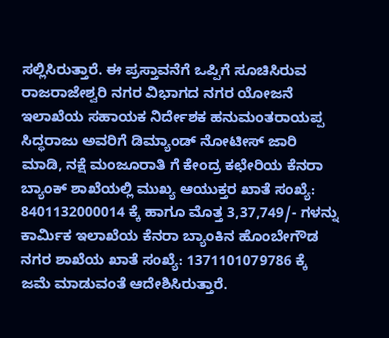ಸಲ್ಲಿಸಿರುತ್ತಾರೆ. ಈ ಪ್ರಸ್ತಾವನೆಗೆ ಒಪ್ಪಿಗೆ ಸೂಚಿಸಿರುವ ರಾಜರಾಜೇಶ್ವರಿ ನಗರ ವಿಭಾಗದ ನಗರ ಯೋಜನೆ ಇಲಾಖೆಯ ಸಹಾಯಕ ನಿರ್ದೇಶಕ ಹನುಮಂತರಾಯಪ್ಪ ಸಿದ್ಧರಾಜು ಅವರಿಗೆ ಡಿಮ್ಯಾಂಡ್ ನೋಟೀಸ್ ಜಾರಿ ಮಾಡಿ, ನಕ್ಷೆ ಮಂಜೂರಾತಿ ಗೆ ಕೇಂದ್ರ ಕಛೇರಿಯ ಕೆನರಾ ಬ್ಯಾಂಕ್ ಶಾಖೆಯಲ್ಲಿ ಮುಖ್ಯ ಆಯುಕ್ತರ ಖಾತೆ ಸಂಖ್ಯೆ: 8401132000014 ಕ್ಕೆ ಹಾಗೂ ಮೊತ್ತ 3,37,749/- ಗಳನ್ನು ಕಾರ್ಮಿಕ ಇಲಾಖೆಯ ಕೆನರಾ ಬ್ಯಾಂಕಿನ ಹೊಂಬೇಗೌಡ ನಗರ ಶಾಖೆಯ ಖಾತೆ ಸಂಖ್ಯೆ: 1371101079786 ಕ್ಕೆ ಜಮೆ ಮಾಡುವಂತೆ ಆದೇಶಿಸಿರುತ್ತಾರೆ.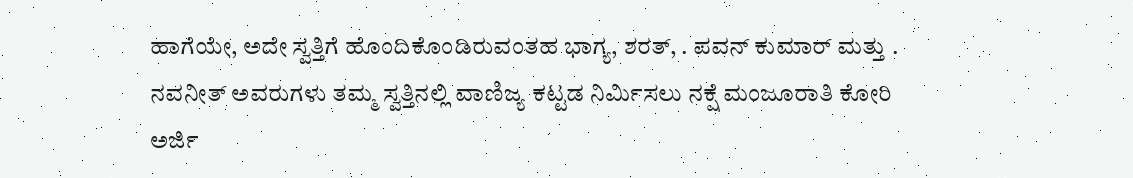ಹಾಗೆಯೇ, ಅದೇ ಸ್ವತ್ತಿಗೆ ಹೊಂದಿಕೊಂಡಿರುವಂತಹ ಭಾಗ್ಯ, ಶರತ್, . ಪವನ್ ಕುಮಾರ್ ಮತ್ತು . ನವನೀತ್ ಅವರುಗಳು ತಮ್ಮ ಸ್ವತ್ತಿನಲ್ಲಿ ವಾಣಿಜ್ಯ ಕಟ್ಟಡ ನಿರ್ಮಿಸಲು ನಕ್ಷೆ ಮಂಜೂರಾತಿ ಕೋರಿ ಅರ್ಜಿ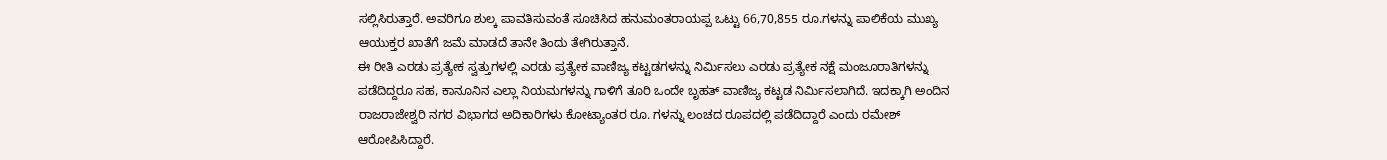ಸಲ್ಲಿಸಿರುತ್ತಾರೆ. ಅವರಿಗೂ ಶುಲ್ಕ ಪಾವತಿಸುವಂತೆ ಸೂಚಿಸಿದ ಹನುಮಂತರಾಯಪ್ಪ ಒಟ್ಟು 66,70,855 ರೂ.ಗಳನ್ನು ಪಾಲಿಕೆಯ ಮುಖ್ಯ ಆಯುಕ್ತರ ಖಾತೆಗೆ ಜಮೆ ಮಾಡದೆ ತಾನೇ ತಿಂದು ತೇಗಿರುತ್ತಾನೆ.
ಈ ರೀತಿ ಎರಡು ಪ್ರತ್ಯೇಕ ಸ್ವತ್ತುಗಳಲ್ಲಿ ಎರಡು ಪ್ರತ್ಯೇಕ ವಾಣಿಜ್ಯ ಕಟ್ಟಡಗಳನ್ನು ನಿರ್ಮಿಸಲು ಎರಡು ಪ್ರತ್ಯೇಕ ನಕ್ಷೆ ಮಂಜೂರಾತಿಗಳನ್ನು ಪಡೆದಿದ್ದರೂ ಸಹ, ಕಾನೂನಿನ ಎಲ್ಲಾ ನಿಯಮಗಳನ್ನು ಗಾಳಿಗೆ ತೂರಿ ಒಂದೇ ಬೃಹತ್ ವಾಣಿಜ್ಯ ಕಟ್ಟಡ ನಿರ್ಮಿಸಲಾಗಿದೆ. ಇದಕ್ಕಾಗಿ ಅಂದಿನ ರಾಜರಾಜೇಶ್ವರಿ ನಗರ ವಿಭಾಗದ ಅದಿಕಾರಿಗಳು ಕೋಟ್ಯಾಂತರ ರೂ. ಗಳನ್ನು ಲಂಚದ ರೂಪದಲ್ಲಿ ಪಡೆದಿದ್ದಾರೆ ಎಂದು ರಮೇಶ್ ಆರೋಪಿಸಿದ್ದಾರೆ.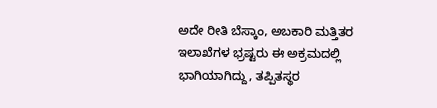ಅದೇ ರೀತಿ ಬೆಸ್ಕಾಂ, ಅಬಕಾರಿ ಮತ್ತಿತರ ಇಲಾಖೆಗಳ ಭ್ರಷ್ಟರು ಈ ಅಕ್ರಮದಲ್ಲಿ ಭಾಗಿಯಾಗಿದ್ದು, ತಪ್ಪಿತಸ್ಥರ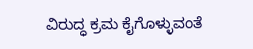ವಿರುದ್ಧ ಕ್ರಮ ಕೈಗೊಳ್ಳುವಂತೆ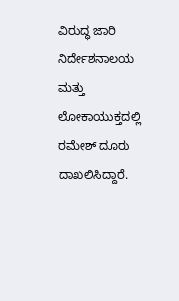ವಿರುದ್ಧ ಜಾರಿ ನಿರ್ದೇಶನಾಲಯ ಮತ್ತು ಲೋಕಾಯುಕ್ತದಲ್ಲಿ ರಮೇಶ್ ದೂರು ದಾಖಲಿಸಿದ್ದಾರೆ.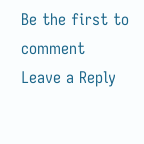Be the first to comment
Leave a Reply